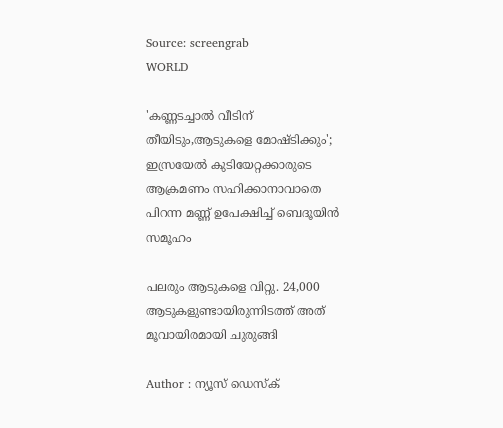Source: screengrab
WORLD

'കണ്ണടച്ചാൽ വീടിന് തീയിടും,ആടുകളെ മോഷ്ടിക്കും'; ഇസ്രയേൽ കുടിയേറ്റക്കാരുടെ ആക്രമണം സഹിക്കാനാവാതെ പിറന്ന മണ്ണ് ഉപേക്ഷിച്ച് ബെദൂയിന്‍ സമൂഹം

പലരും ആടുകളെ വിറ്റു. 24,000 ആടുകളുണ്ടായിരുന്നിടത്ത് അത് മൂവായിരമായി ചുരുങ്ങി

Author : ന്യൂസ് ഡെസ്ക്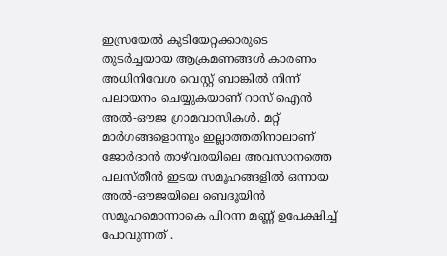ഇസ്രയേൽ കുടിയേറ്റക്കാരുടെ തുടർച്ചയായ ആക്രമണങ്ങൾ കാരണം അധിനിവേശ വെസ്റ്റ് ബാങ്കില്‍ നിന്ന് പലായനം ചെയ്യുകയാണ് റാസ് ഐൻ അൽ-ഔജ ഗ്രാമവാസികള്‍. മറ്റ് മാർഗങ്ങളൊന്നും ഇല്ലാത്തതിനാലാണ് ജോർദാൻ താഴ്‌വരയിലെ അവസാനത്തെ പലസ്തീൻ ഇടയ സമൂഹങ്ങളിൽ ഒന്നായ അൽ-ഔജയിലെ ബെദൂയിന്‍ സമൂഹമൊന്നാകെ പിറന്ന മണ്ണ് ഉപേക്ഷിച്ച് പോവുന്നത് .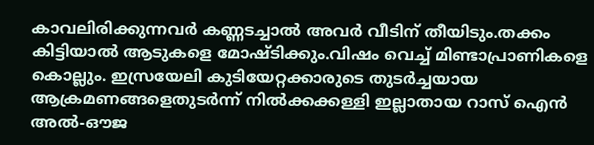കാവലിരിക്കുന്നവർ കണ്ണടച്ചാല്‍ അവർ വീടിന് തീയിടും.തക്കം കിട്ടിയാല്‍ ആടുകളെ മോഷ്ടിക്കും.വിഷം വെച്ച് മിണ്ടാപ്രാണികളെ കൊല്ലും. ഇസ്രയേലി കുടിയേറ്റക്കാരുടെ തുടർച്ചയായ ആക്രമണങ്ങളെതുടർന്ന് നില്‍ക്കക്കള്ളി ഇല്ലാതായ റാസ് ഐൻ അൽ-ഔജ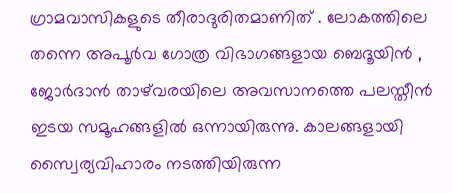ഗ്രാമവാസികളുടെ തീരാദുരിതമാണിത് . ലോകത്തിലെ തന്നെ അപൂർവ ഗോത്ര വിഭാഗങ്ങളായ ബെദൂയിന്‍ , ജോർദാൻ താഴ്‌വരയിലെ അവസാനത്തെ പലസ്തീൻ ഇടയ സമൂഹങ്ങളിൽ ഒന്നായിരുന്നു. കാലങ്ങളായി സ്വൈര്യവിഹാരം നടത്തിയിരുന്ന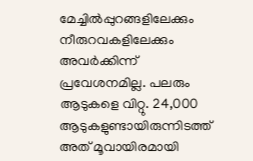മേച്ചില്‍പ്പുറങ്ങളിലേക്കും നീരുറവകളിലേക്കും അവർക്കിന്ന് പ്രവേശനമില്ല. പലരും ആടുകളെ വിറ്റു. 24,000 ആടുകളുണ്ടായിരുന്നിടത്ത് അത് മൂവായിരമായി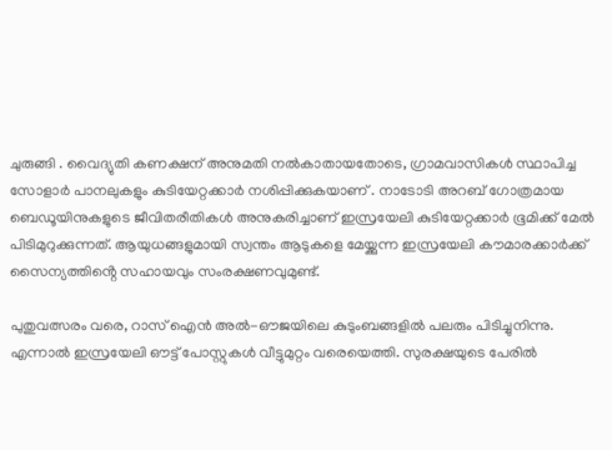ചുരുങ്ങി . വൈദ്യുതി കണക്ഷന് അനുമതി നല്‍കാതായതോടെ, ഗ്രാമവാസികള്‍ സ്ഥാപിച്ച സോളാർ പാനലുകളും കുടിയേറ്റക്കാർ നശിപ്പിക്കുകയാണ് . നാടോടി അറബ് ഗോത്രമായ ബെഡൂയിനുകളുടെ ജീവിതരീതികള്‍ അനുകരിച്ചാണ് ഇസ്രയേലി കുടിയേറ്റക്കാർ ഭൂമിക്ക് മേൽ പിടിമുറുക്കുന്നത്. ആയുധങ്ങളുമായി സ്വന്തം ആടുകളെ മേയ്ക്കുന്ന ഇസ്രയേലി കൗമാരക്കാർക്ക് സൈന്യത്തിൻ്റെ സഹായവും സംരക്ഷണവുമുണ്ട്.

പുതുവത്സരം വരെ, റാസ് ഐൻ അൽ-ഔജയിലെ കുടുംബങ്ങളില്‍ പലരും പിടിച്ചുനിന്നു. എന്നാല്‍ ഇസ്രയേലി ഔട്ട് പോസ്റ്റുകള്‍ വീട്ടുമുറ്റം വരെയെത്തി. സുരക്ഷയുടെ പേരില്‍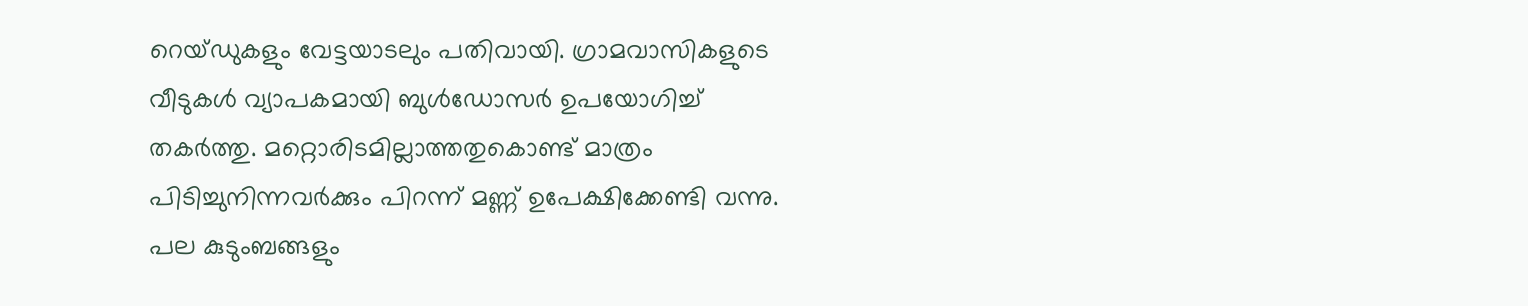റെയ്ഡുകളും വേട്ടയാടലും പതിവായി. ഗ്രാമവാസികളുടെ വീടുകള്‍ വ്യാപകമായി ബുള്‍ഡോസർ ഉപയോഗിച്ച് തകർത്തു. മറ്റൊരിടമില്ലാത്തതുകൊണ്ട് മാത്രം പിടിച്ചുനിന്നവർക്കും പിറന്ന് മണ്ണ് ഉപേക്ഷിക്കേണ്ടി വന്നു. പല കുടുംബങ്ങളും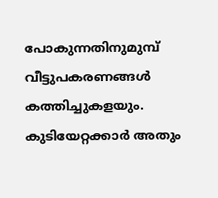പോകുന്നതിനുമുമ്പ് വീട്ടുപകരണങ്ങള്‍ കത്തിച്ചുകളയും. കുടിയേറ്റക്കാർ അതും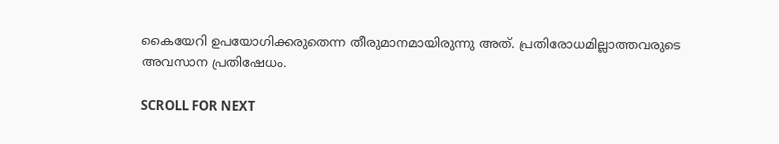കൈയേറി ഉപയോഗിക്കരുതെന്ന തീരുമാനമായിരുന്നു അത്. പ്രതിരോധമില്ലാത്തവരുടെ അവസാന പ്രതിഷേധം.

SCROLL FOR NEXT